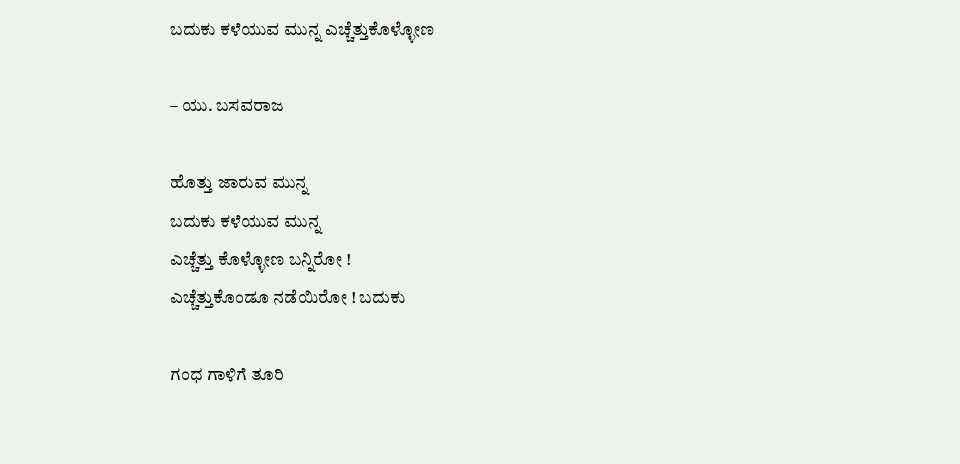ಬದುಕು ಕಳೆಯುವ ಮುನ್ನ ಎಚ್ಚೆತ್ತುಕೊಳ್ಳೋಣ

– ಯು. ಬಸವರಾಜ

ಹೊತ್ತು ಜಾರುವ ಮುನ್ನ
ಬದುಕು ಕಳೆಯುವ ಮುನ್ನ
ಎಚ್ಚೆತ್ತು ಕೊಳ್ಳೋಣ ಬನ್ನಿರೋ !
ಎಚ್ಚೆತ್ತುಕೊಂಡೂ ನಡೆಯಿರೋ ! ಬದುಕು

ಗಂಧ ಗಾಳಿಗೆ ತೂರಿ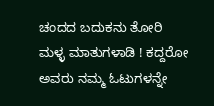ಚಂದದ ಬದುಕನು ತೋರಿ
ಮಳ್ಳ ಮಾತುಗಳಾಡಿ ! ಕದ್ದರೋ
ಅವರು ನಮ್ಮ ಓಟುಗಳನ್ನೇ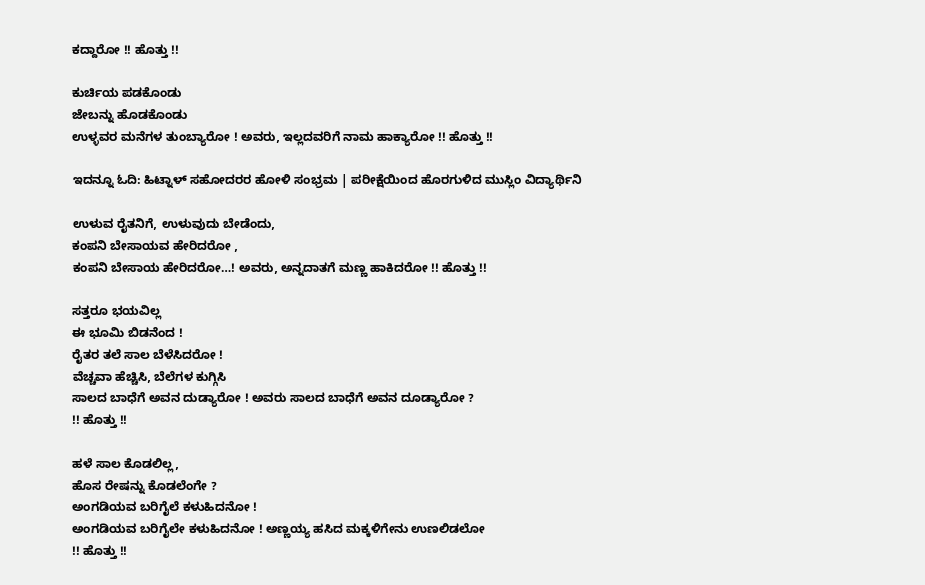ಕದ್ದಾರೋ !! ಹೊತ್ತು !!

ಕುರ್ಚಿಯ ಪಡಕೊಂಡು
ಜೇಬನ್ನು ಹೊಡಕೊಂಡು
ಉಳ್ಳವರ ಮನೆಗಳ ತುಂಬ್ಯಾರೋ ! ಅವರು, ಇಲ್ಲದವರಿಗೆ ನಾಮ ಹಾಕ್ಯಾರೋ !! ಹೊತ್ತು !!

ಇದನ್ನೂ ಓದಿ: ಹಿಟ್ನಾಳ್‌ ಸಹೋದರರ ಹೋಳಿ ಸಂಭ್ರಮ | ಪರೀಕ್ಷೆಯಿಂದ ಹೊರಗುಳಿದ ಮುಸ್ಲಿಂ ವಿದ್ಯಾರ್ಥಿನಿ

ಉಳುವ ರೈತನಿಗೆ, ಉಳುವುದು ಬೇಡೆಂದು,
ಕಂಪನಿ ಬೇಸಾಯವ ಹೇರಿದರೋ ,
ಕಂಪನಿ ಬೇಸಾಯ ಹೇರಿದರೋ…! ಅವರು, ಅನ್ನದಾತಗೆ ಮಣ್ಣ ಹಾಕಿದರೋ !! ಹೊತ್ತು !!

ಸತ್ತರೂ ಭಯವಿಲ್ಲ
ಈ ಭೂಮಿ ಬಿಡನೆಂದ !
ರೈತರ ತಲೆ ಸಾಲ ಬೆಳೆಸಿದರೋ !
ವೆಚ್ಚವಾ ಹೆಚ್ಚಿಸಿ, ಬೆಲೆಗಳ ಕುಗ್ಗಿಸಿ
ಸಾಲದ ಬಾಧೆಗೆ ಅವನ ದುಡ್ಯಾರೋ ! ಅವರು ಸಾಲದ ಬಾಧೆಗೆ ಅವನ ದೂಡ್ಯಾರೋ ?
!! ಹೊತ್ತು !!

ಹಳೆ ಸಾಲ ಕೊಡಲಿಲ್ಲ,
ಹೊಸ ರೇಷನ್ನು ಕೊಡಲೆಂಗೇ ?
ಅಂಗಡಿಯವ ಬರಿಗೈಲೆ ಕಳುಹಿದನೋ !
ಅಂಗಡಿಯವ ಬರಿಗೈಲೇ ಕಳುಹಿದನೋ ! ಅಣ್ಣಯ್ಯ ಹಸಿದ ಮಕ್ಕಳಿಗೇನು ಉಣಲಿಡಲೋ
!! ಹೊತ್ತು !!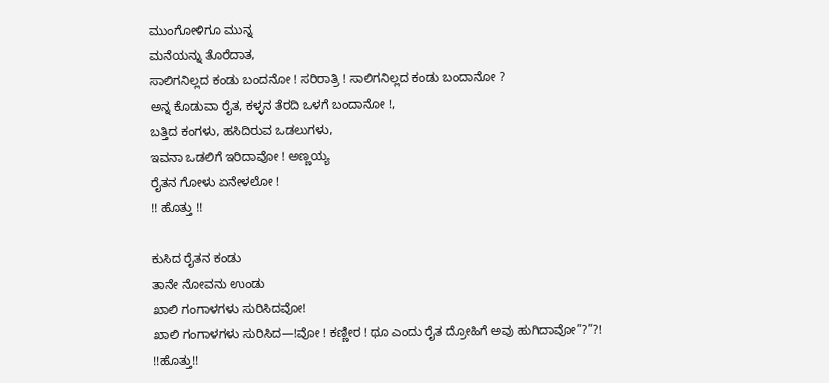ಮುಂಗೋಳಿಗೂ ಮುನ್ನ
ಮನೆಯನ್ನು ತೊರೆದಾತ,
ಸಾಲಿಗನಿಲ್ಲದ ಕಂಡು ಬಂದನೋ ! ಸರಿರಾತ್ರಿ ! ಸಾಲಿಗನಿಲ್ಲದ ಕಂಡು ಬಂದಾನೋ ?
ಅನ್ನ ಕೊಡುವಾ ರೈತ, ಕಳ್ಳನ ತೆರದಿ ಒಳಗೆ ಬಂದಾನೋ !,
ಬತ್ತಿದ ಕಂಗಳು, ಹಸಿದಿರುವ ಒಡಲುಗಳು,
ಇವನಾ ಒಡಲಿಗೆ ಇರಿದಾವೋ ! ಅಣ್ಣಯ್ಯ
ರೈತನ ಗೋಳು ಏನೇಳಲೋ !
!! ಹೊತ್ತು !!

ಕುಸಿದ ರೈತನ ಕಂಡು
ತಾನೇ ನೋವನು ಉಂಡು
ಖಾಲಿ ಗಂಗಾಳಗಳು ಸುರಿಸಿದವೋ!
ಖಾಲಿ ಗಂಗಾಳಗಳು ಸುರಿಸಿದ—!ವೋ ! ಕಣ್ಣೀರ ! ಥೂ ಎಂದು ರೈತ ದ್ರೋಹಿಗೆ ಅವು ಹುಗಿದಾವೋ”?”?!
!!ಹೊತ್ತು!!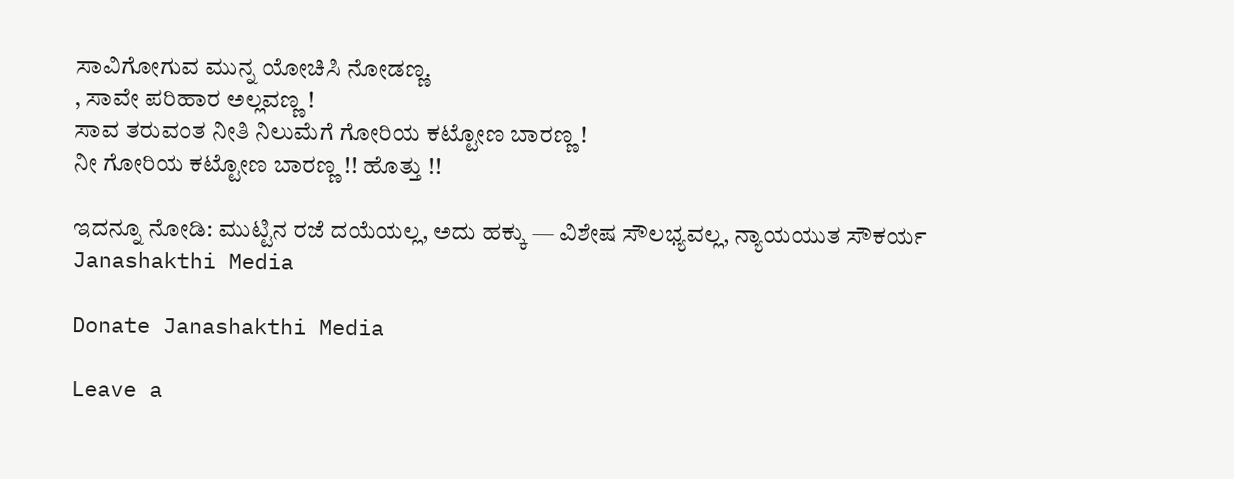ಸಾವಿಗೋಗುವ ಮುನ್ನ ಯೋಚಿಸಿ ನೋಡಣ್ಣ.
, ಸಾವೇ ಪರಿಹಾರ ಅಲ್ಲವಣ್ಣ !
ಸಾವ ತರುವಂತ ನೀತಿ ನಿಲುಮೆಗೆ ಗೋರಿಯ ಕಟ್ಟೋಣ ಬಾರಣ್ಣ !
ನೀ ಗೋರಿಯ ಕಟ್ಟೋಣ ಬಾರಣ್ಣ !! ಹೊತ್ತು !!

ಇದನ್ನೂ ನೋಡಿ: ಮುಟ್ಟಿನ ರಜೆ ದಯೆಯಲ್ಲ, ಅದು ಹಕ್ಕು — ವಿಶೇಷ ಸೌಲಭ್ಯವಲ್ಲ, ನ್ಯಾಯಯುತ ಸೌಕರ್ಯ Janashakthi Media

Donate Janashakthi Media

Leave a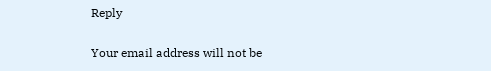Reply

Your email address will not be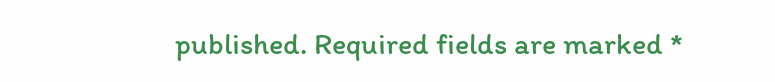published. Required fields are marked *